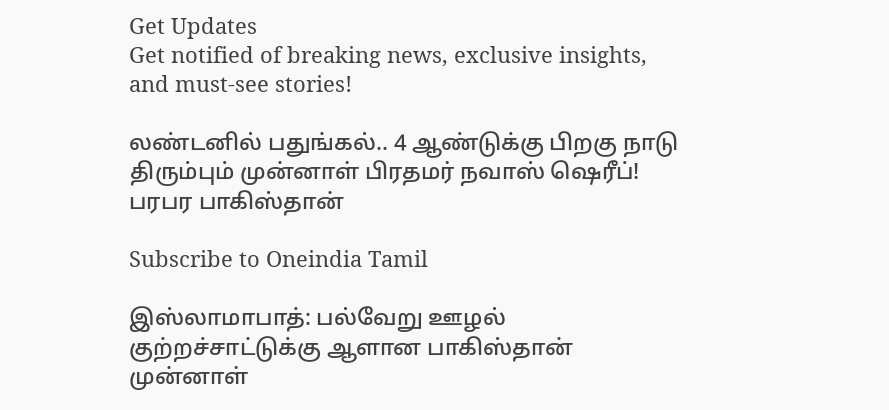Get Updates
Get notified of breaking news, exclusive insights, and must-see stories!

லண்டனில் பதுங்கல்.. 4 ஆண்டுக்கு பிறகு நாடு திரும்பும் முன்னாள் பிரதமர் நவாஸ் ஷெரீப்! பரபர பாகிஸ்தான்

Subscribe to Oneindia Tamil

இஸ்லாமாபாத்: பல்வேறு ஊழல் குற்றச்சாட்டுக்கு ஆளான பாகிஸ்தான் முன்னாள்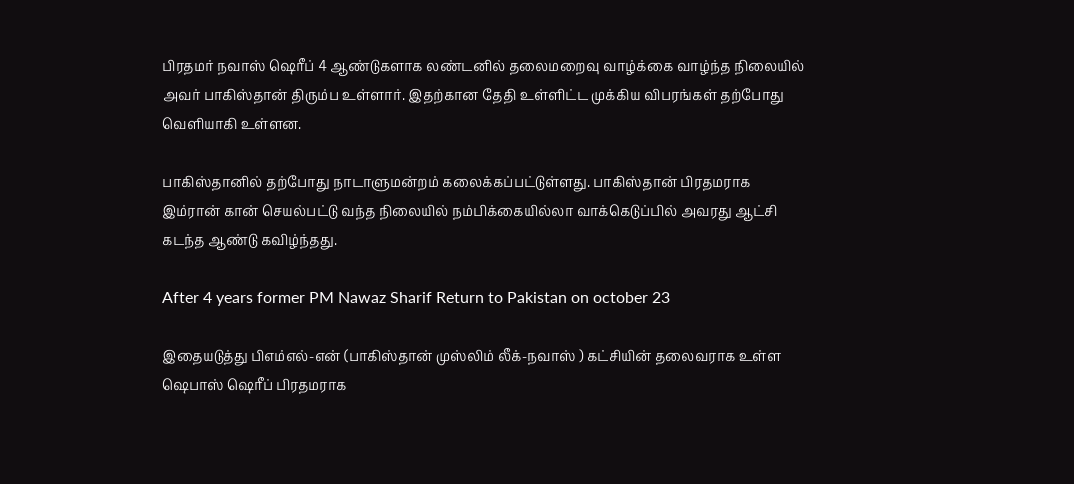பிரதமர் நவாஸ் ஷெரீப் 4 ஆண்டுகளாக லண்டனில் தலைமறைவு வாழ்க்கை வாழ்ந்த நிலையில் அவர் பாகிஸ்தான் திரும்ப உள்ளார். இதற்கான தேதி உள்ளிட்ட முக்கிய விபரங்கள் தற்போது வெளியாகி உள்ளன.

பாகிஸ்தானில் தற்போது நாடாளுமன்றம் கலைக்கப்பட்டுள்ளது. பாகிஸ்தான் பிரதமராக இம்ரான் கான் செயல்பட்டு வந்த நிலையில் நம்பிக்கையில்லா வாக்கெடுப்பில் அவரது ஆட்சி கடந்த ஆண்டு கவிழ்ந்தது.

After 4 years former PM Nawaz Sharif Return to Pakistan on october 23

இதையடுத்து பிஎம்எல்-என் (பாகிஸ்தான் முஸ்லிம் லீக்-நவாஸ் ) கட்சியின் தலைவராக உள்ள ஷெபாஸ் ஷெரீப் பிரதமராக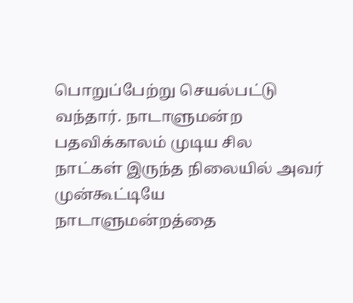பொறுப்பேற்று செயல்பட்டு வந்தார். நாடாளுமன்ற பதவிக்காலம் முடிய சில நாட்கள் இருந்த நிலையில் அவர் முன்கூட்டியே நாடாளுமன்றத்தை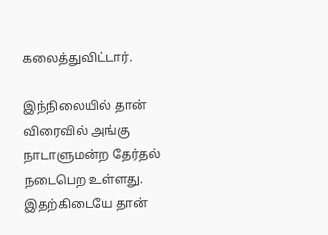கலைத்துவிட்டார்.

இந்நிலையில் தான் விரைவில் அங்கு நாடாளுமன்ற தேர்தல் நடைபெற உள்ளது. இதற்கிடையே தான்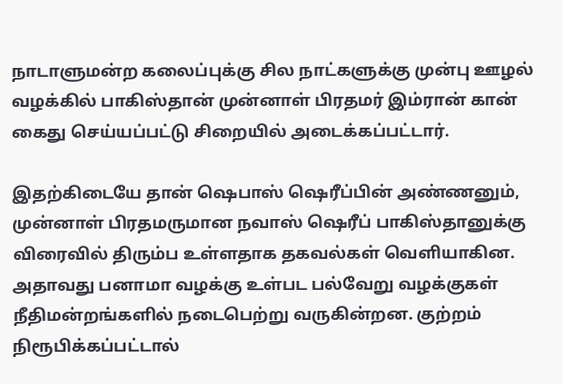நாடாளுமன்ற கலைப்புக்கு சில நாட்களுக்கு முன்பு ஊழல் வழக்கில் பாகிஸ்தான் முன்னாள் பிரதமர் இம்ரான் கான் கைது செய்யப்பட்டு சிறையில் அடைக்கப்பட்டார்.

இதற்கிடையே தான் ஷெபாஸ் ஷெரீப்பின் அண்ணனும், முன்னாள் பிரதமருமான நவாஸ் ஷெரீப் பாகிஸ்தானுக்கு விரைவில் திரும்ப உள்ளதாக தகவல்கள் வெளியாகின. அதாவது பனாமா வழக்கு உள்பட பல்வேறு வழக்குகள் நீதிமன்றங்களில் நடைபெற்று வருகின்றன. குற்றம் நிரூபிக்கப்பட்டால்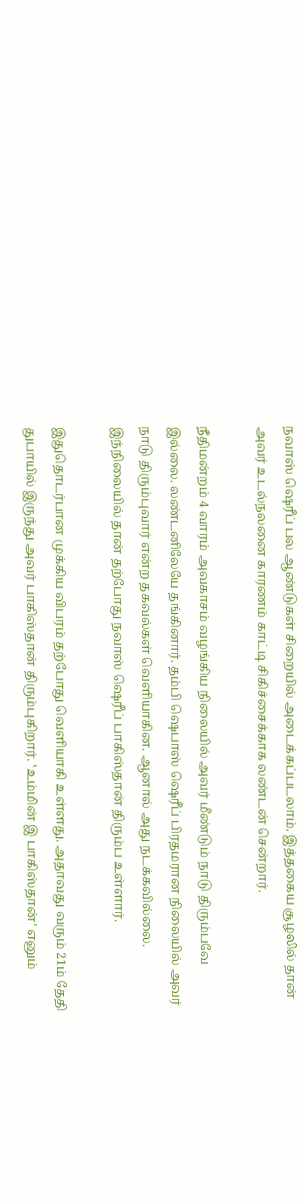நவாஸ் ஷெரீப் பல ஆண்டுகள் சிறையில் அடைக்கப்படலாம். இத்தகைய சூழலில் தான் அவர் உடல்நலனை காரணம் காட்டி சிகிச்சைக்காக லண்டன் சென்றார்.

நீதிமன்றம் 4 வாரம் அவகாசம் வழங்கிய நிலையில் அவர் மீண்டும் நாடு திரும்பவே இல்லை. லண்டனிலேயே தங்கினார். தம்பி ஷெபாஸ் ஷெரீப் பிரதமரான நிலையில் அவர் நாடு திரும்புவார் என்ற தகவல்கள் வெளியாகின. ஆனால் அது நடக்கவில்லை. இந்நிலையில் தான் தற்போது நவாஸ் ஷெரீப் பாகிஸ்தான் திரும்ப உள்ளார்.

இதுதொடர்பான முக்கிய விபரம் தற்போது வெளியாகி உள்ளது. அதாவது வரும் 21ம் தேதி துபாயில் இருந்து அவர் பாகிஸ்தான் திரும்புகிறார். ‛உம்மின் இ பாகிஸ்தான்' எனும்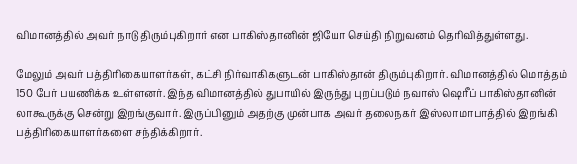விமானத்தில் அவர் நாடு திரும்புகிறார் என பாகிஸ்தானின் ஜியோ செய்தி நிறுவனம் தெரிவித்துள்ளது.

மேலும் அவர் பத்திரிகையாளர்கள், கட்சி நிர்வாகிகளுடன் பாகிஸ்தான் திரும்புகிறார். விமானத்தில் மொத்தம் 150 பேர் பயணிக்க உள்ளனர். இந்த விமானத்தில் துபாயில் இருந்து புறப்படும் நவாஸ் ஷெரீப் பாகிஸ்தானின் லாகூருக்கு சென்று இறங்குவார். இருப்பினும் அதற்கு முன்பாக அவர் தலைநகர் இஸ்லாமாபாத்தில் இறங்கி பத்திரிகையாளர்களை சந்திக்கிறார்.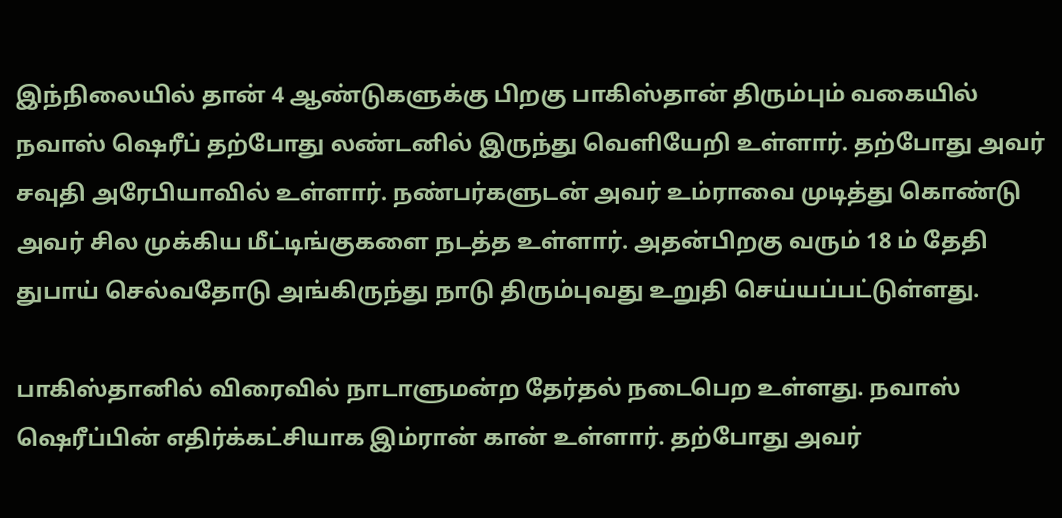இந்நிலையில் தான் 4 ஆண்டுகளுக்கு பிறகு பாகிஸ்தான் திரும்பும் வகையில் நவாஸ் ஷெரீப் தற்போது லண்டனில் இருந்து வெளியேறி உள்ளார். தற்போது அவர் சவுதி அரேபியாவில் உள்ளார். நண்பர்களுடன் அவர் உம்ராவை முடித்து கொண்டு அவர் சில முக்கிய மீட்டிங்குகளை நடத்த உள்ளார். அதன்பிறகு வரும் 18 ம் தேதி துபாய் செல்வதோடு அங்கிருந்து நாடு திரும்புவது உறுதி செய்யப்பட்டுள்ளது.

பாகிஸ்தானில் விரைவில் நாடாளுமன்ற தேர்தல் நடைபெற உள்ளது. நவாஸ் ஷெரீப்பின் எதிர்க்கட்சியாக இம்ரான் கான் உள்ளார். தற்போது அவர்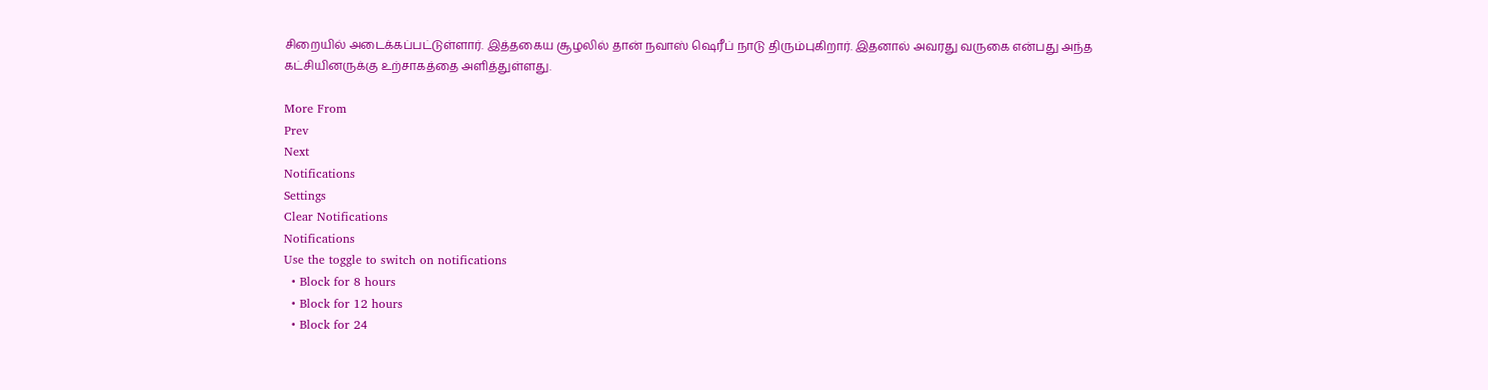சிறையில் அடைக்கப்பட்டுள்ளார். இத்தகைய சூழலில் தான் நவாஸ் ஷெரீப் நாடு திரும்புகிறார். இதனால் அவரது வருகை என்பது அந்த கட்சியினருக்கு உற்சாகத்தை அளித்துள்ளது.

More From
Prev
Next
Notifications
Settings
Clear Notifications
Notifications
Use the toggle to switch on notifications
  • Block for 8 hours
  • Block for 12 hours
  • Block for 24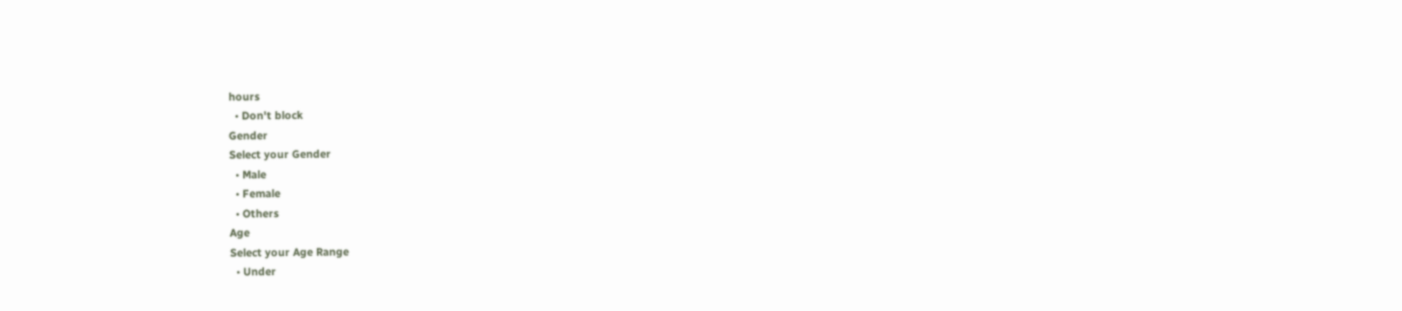hours
  • Don't block
Gender
Select your Gender
  • Male
  • Female
  • Others
Age
Select your Age Range
  • Under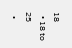18
  • 18 to 25
  •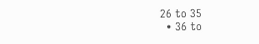26 to 35
  • 36 to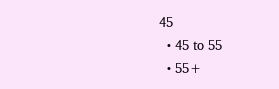45
  • 45 to 55
  • 55+